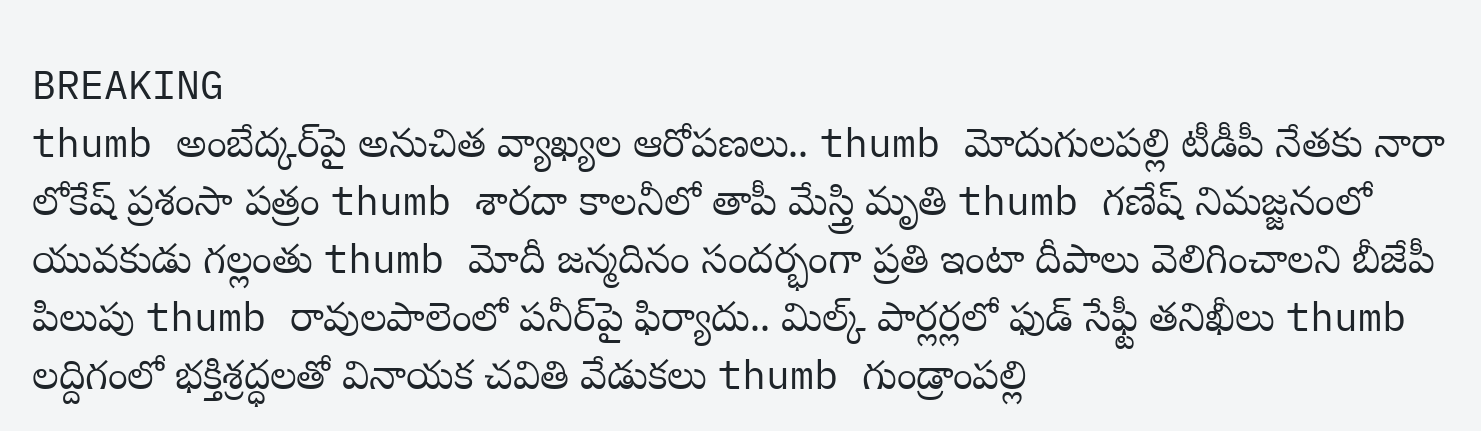BREAKING
thumb అంబేద్కర్‌పై అనుచిత వ్యాఖ్యల ఆరోపణలు.. thumb మోదుగులపల్లి టీడీపీ నేతకు నారా లోకేష్ ప్రశంసా పత్రం thumb శారదా కాలనీలో తాపీ మేస్త్రి మృతి thumb గణేష్ నిమజ్జనంలో యువకుడు గల్లంతు thumb మోదీ జన్మదినం సందర్భంగా ప్రతి ఇంటా దీపాలు వెలిగించాలని బీజేపీ పిలుపు thumb రావులపాలెంలో పనీర్‌పై ఫిర్యాదు.. మిల్క్ పార్లర్లలో ఫుడ్ సేఫ్టీ తనిఖీలు thumb లద్దిగంలో భక్తిశ్రద్ధలతో వినాయక చవితి వేడుకలు thumb గుండ్రాంపల్లి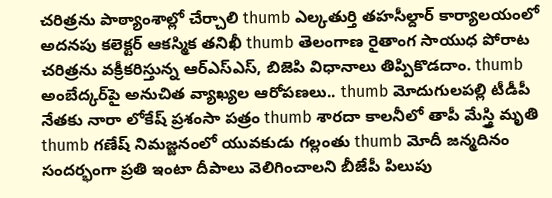చరిత్రను పాఠ్యాంశాల్లో చేర్చాలి thumb ఎల్కతుర్తి తహసీల్దార్ కార్యాలయంలో అదనపు కలెక్టర్ ఆకస్మిక తనిఖీ thumb తెలంగాణ రైతాంగ సాయుధ పోరాట చరిత్రను వక్రీకరిస్తున్న ఆర్ఎస్ఎస్, బిజెపి విధానాలు తిప్పికొడదాం. thumb అంబేద్కర్‌పై అనుచిత వ్యాఖ్యల ఆరోపణలు.. thumb మోదుగులపల్లి టీడీపీ నేతకు నారా లోకేష్ ప్రశంసా పత్రం thumb శారదా కాలనీలో తాపీ మేస్త్రి మృతి thumb గణేష్ నిమజ్జనంలో యువకుడు గల్లంతు thumb మోదీ జన్మదినం సందర్భంగా ప్రతి ఇంటా దీపాలు వెలిగించాలని బీజేపీ పిలుపు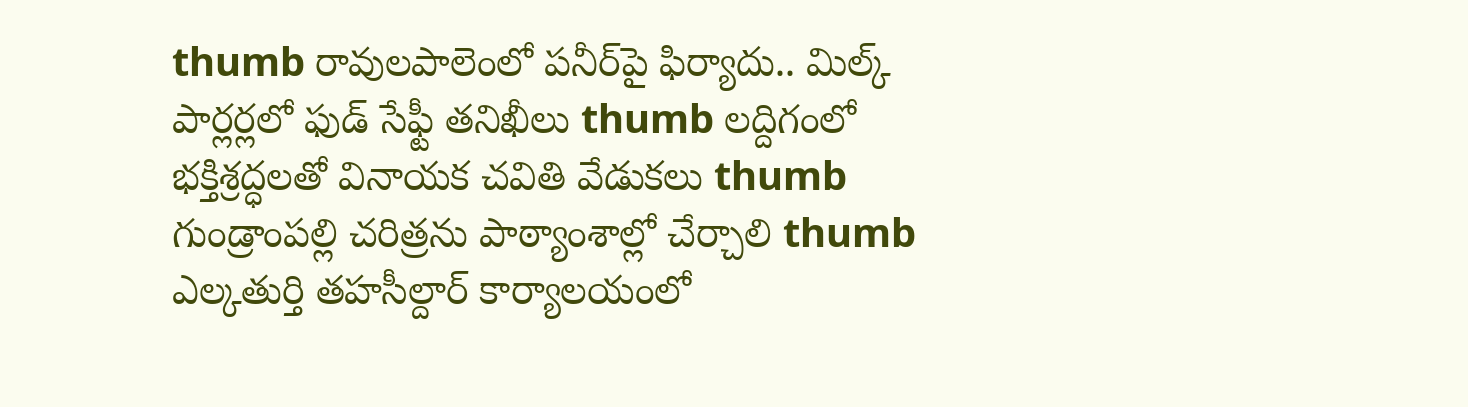thumb రావులపాలెంలో పనీర్‌పై ఫిర్యాదు.. మిల్క్ పార్లర్లలో ఫుడ్ సేఫ్టీ తనిఖీలు thumb లద్దిగంలో భక్తిశ్రద్ధలతో వినాయక చవితి వేడుకలు thumb గుండ్రాంపల్లి చరిత్రను పాఠ్యాంశాల్లో చేర్చాలి thumb ఎల్కతుర్తి తహసీల్దార్ కార్యాలయంలో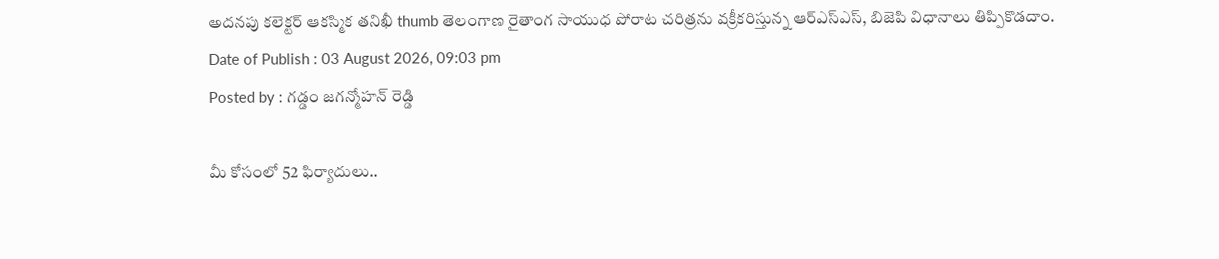అదనపు కలెక్టర్ ఆకస్మిక తనిఖీ thumb తెలంగాణ రైతాంగ సాయుధ పోరాట చరిత్రను వక్రీకరిస్తున్న ఆర్ఎస్ఎస్, బిజెపి విధానాలు తిప్పికొడదాం.
Date of Publish : 03 August 2026, 09:03 pm
Posted by : గడ్డం జగన్మోహన్ రెడ్డి

మీ కోసంలో 52 ఫిర్యాదులు..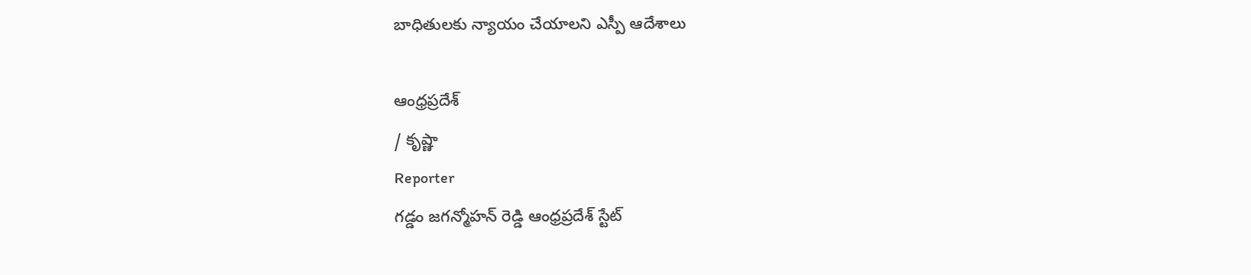బాధితులకు న్యాయం చేయాలని ఎస్పీ ఆదేశాలు

ఆంధ్రప్రదేశ్
/ కృష్ణా
Reporter
గడ్డం జగన్మోహన్ రెడ్డి ఆంధ్రప్రదేశ్ స్టేట్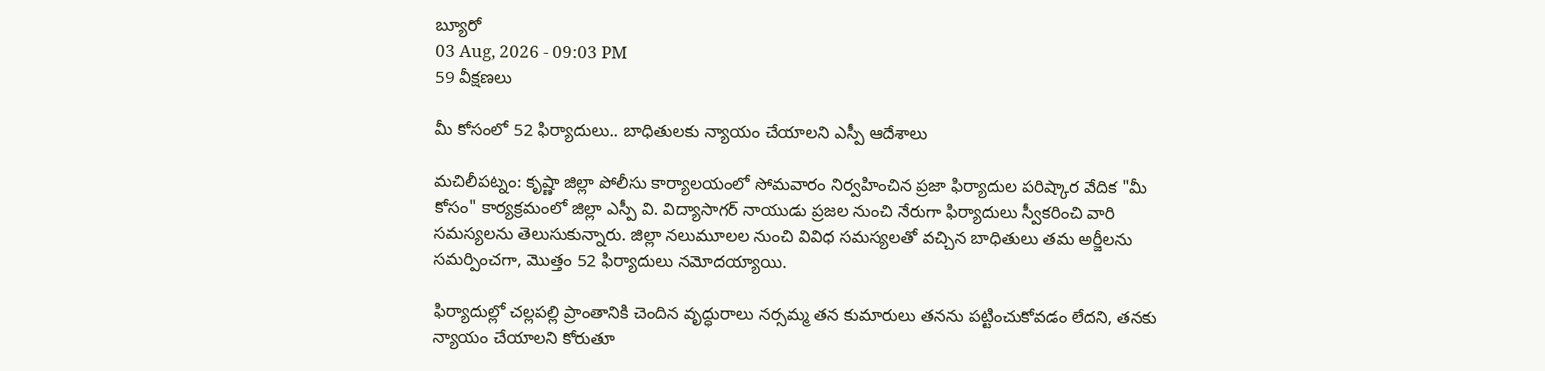బ్యూరో
03 Aug, 2026 - 09:03 PM
59 వీక్షణలు

మీ కోసంలో 52 ఫిర్యాదులు.. బాధితులకు న్యాయం చేయాలని ఎస్పీ ఆదేశాలు

మచిలీపట్నం: కృష్ణా జిల్లా పోలీసు కార్యాలయంలో సోమవారం నిర్వహించిన ప్రజా ఫిర్యాదుల పరిష్కార వేదిక "మీ కోసం" కార్యక్రమంలో జిల్లా ఎస్పీ వి. విద్యాసాగర్ నాయుడు ప్రజల నుంచి నేరుగా ఫిర్యాదులు స్వీకరించి వారి సమస్యలను తెలుసుకున్నారు. జిల్లా నలుమూలల నుంచి వివిధ సమస్యలతో వచ్చిన బాధితులు తమ అర్జీలను సమర్పించగా, మొత్తం 52 ఫిర్యాదులు నమోదయ్యాయి.

ఫిర్యాదుల్లో చల్లపల్లి ప్రాంతానికి చెందిన వృద్ధురాలు నర్సమ్మ తన కుమారులు తనను పట్టించుకోవడం లేదని, తనకు న్యాయం చేయాలని కోరుతూ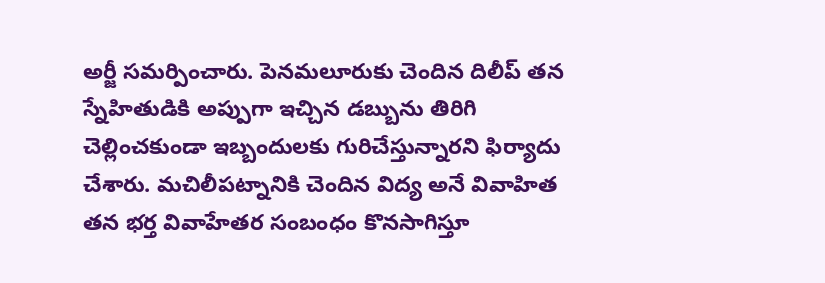అర్జీ సమర్పించారు. పెనమలూరుకు చెందిన దిలీప్ తన స్నేహితుడికి అప్పుగా ఇచ్చిన డబ్బును తిరిగి చెల్లించకుండా ఇబ్బందులకు గురిచేస్తున్నారని ఫిర్యాదు చేశారు. మచిలీపట్నానికి చెందిన విద్య అనే వివాహిత తన భర్త వివాహేతర సంబంధం కొనసాగిస్తూ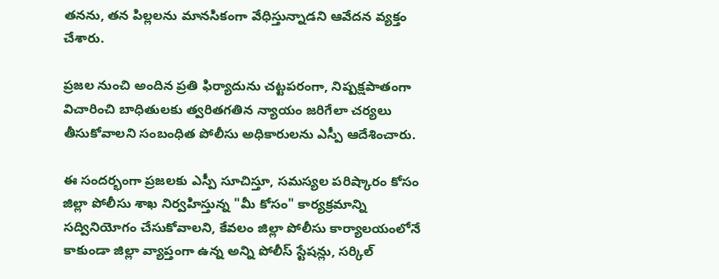తనను, తన పిల్లలను మానసికంగా వేధిస్తున్నాడని ఆవేదన వ్యక్తం చేశారు.

ప్రజల నుంచి అందిన ప్రతి ఫిర్యాదును చట్టపరంగా, నిష్పక్షపాతంగా విచారించి బాధితులకు త్వరితగతిన న్యాయం జరిగేలా చర్యలు తీసుకోవాలని సంబంధిత పోలీసు అధికారులను ఎస్పీ ఆదేశించారు.

ఈ సందర్భంగా ప్రజలకు ఎస్పీ సూచిస్తూ, సమస్యల పరిష్కారం కోసం జిల్లా పోలీసు శాఖ నిర్వహిస్తున్న "మీ కోసం" కార్యక్రమాన్ని సద్వినియోగం చేసుకోవాలని, కేవలం జిల్లా పోలీసు కార్యాలయంలోనే కాకుండా జిల్లా వ్యాప్తంగా ఉన్న అన్ని పోలీస్ స్టేషన్లు, సర్కిల్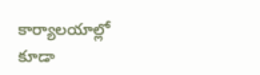కార్యాలయాల్లో కూడా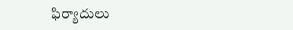ఫిర్యాదులు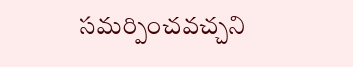సమర్పించవచ్చని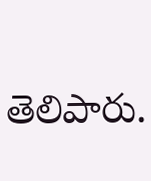తెలిపారు.